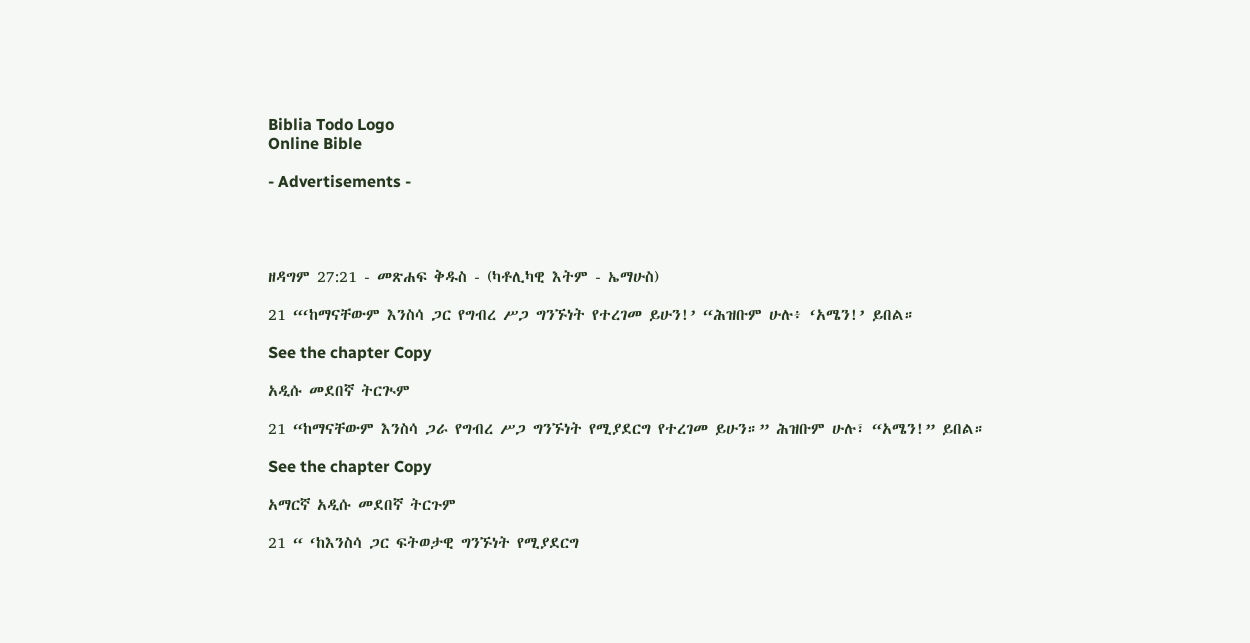Biblia Todo Logo
Online Bible

- Advertisements -




ዘዳግም 27:21 - መጽሐፍ ቅዱስ - (ካቶሊካዊ እትም - ኤማሁስ)

21 “‘ከማናቸውም እንስሳ ጋር የግብረ ሥጋ ግንኙነት የተረገመ ይሁን!’ “ሕዝቡም ሁሉ፥ ‘አሜን!’ ይበል።

See the chapter Copy

አዲሱ መደበኛ ትርጒም

21 “ከማናቸውም እንስሳ ጋራ የግብረ ሥጋ ግንኙነት የሚያደርግ የተረገመ ይሁን።” ሕዝቡም ሁሉ፣ “አሜን!” ይበል።

See the chapter Copy

አማርኛ አዲሱ መደበኛ ትርጉም

21 “ ‘ከእንስሳ ጋር ፍትወታዊ ግንኙነት የሚያደርግ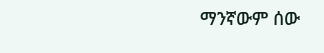ማንኛውም ሰው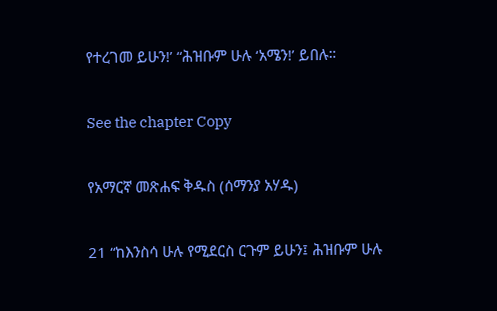የተረገመ ይሁን!’ “ሕዝቡም ሁሉ ‘አሜን!’ ይበሉ።

See the chapter Copy

የአማርኛ መጽሐፍ ቅዱስ (ሰማንያ አሃዱ)

21 “ከእንስሳ ሁሉ የሚደርስ ርጉም ይሁን፤ ሕዝቡም ሁሉ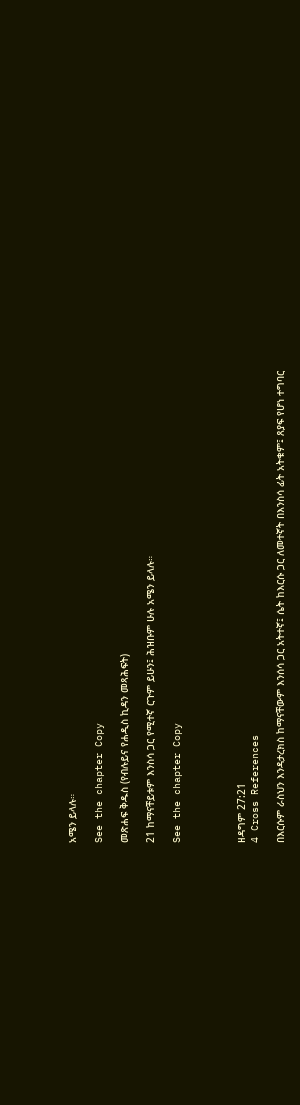አሜን ይላሉ።

See the chapter Copy

መጽሐፍ ቅዱስ (የብሉይና የሐዲስ ኪዳን መጻሕፍት)

21 ከማናቸይቱም እንስሳ ጋር የሚተኛ ርጉም ይሁን፤ ሕዝቡም ሁሉ አሜን ይላሉ።

See the chapter Copy




ዘዳግም 27:21
4 Cross References

በእርሱም ራስህን እንዳታረክስ ከማናቸውም እንሰሳ ጋር አትተኛ፤ ሴት ከእርሱ ጋር ለመተኛት በእንስሳ ፊት አትቁም፤ ጸያፍ የሆነ ተግባር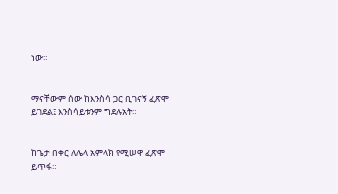ነው።


ማናቸውም ሰው ከእንስሳ ጋር ቢገናኝ ፈጽሞ ይገደል፤ እንስሳይቱንም ግደሉአት።


ከጌታ በቀር ለሌላ አምላክ የሚሠዋ ፈጽሞ ይጥፋ።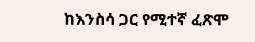ከእንስሳ ጋር የሚተኛ ፈጽሞ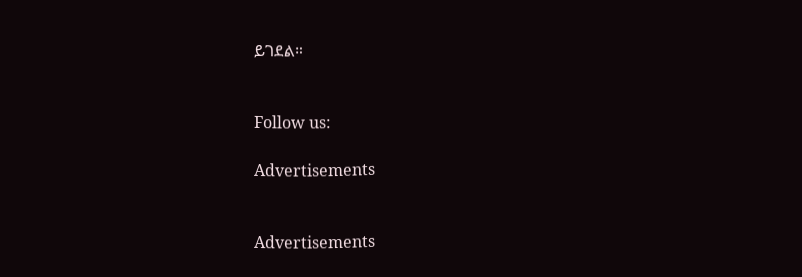ይገደል።


Follow us:

Advertisements


Advertisements